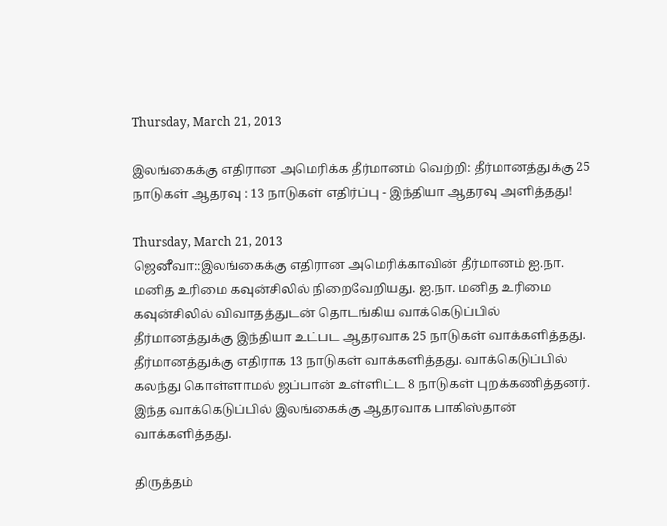Thursday, March 21, 2013

இலங்கைக்கு எதிரான அமெரிக்க தீர்மானம் வெற்றி: தீர்மானத்துக்கு 25 நாடுகள் ஆதரவு : 13 நாடுகள் எதிர்ப்பு - இந்தியா ஆதரவு அளித்தது!

Thursday, March 21, 2013
ஜெனீவா::இலங்கைக்கு எதிரான அமெரிக்காவின் தீர்மானம் ஐ.நா. மனித உரிமை கவுன்சிலில் நிறைவேறியது. ஐ.நா. மனித உரிமை கவுன்சிலில் விவாதத்துடன் தொடங்கிய வாக்கெடுப்பில் தீர்மானத்துக்கு இந்தியா உட்பட ஆதரவாக 25 நாடுகள் வாக்களித்தது. தீர்மானத்துக்கு எதிராக 13 நாடுகள் வாக்களித்தது. வாக்கெடுப்பில் கலந்து கொள்ளாமல் ஜப்பான் உள்ளிட்ட 8 நாடுகள் புறக்கணித்தனர். இந்த வாக்கெடுப்பில் இலங்கைக்கு ஆதரவாக பாகிஸ்தான் வாக்களித்தது.

திருத்தம்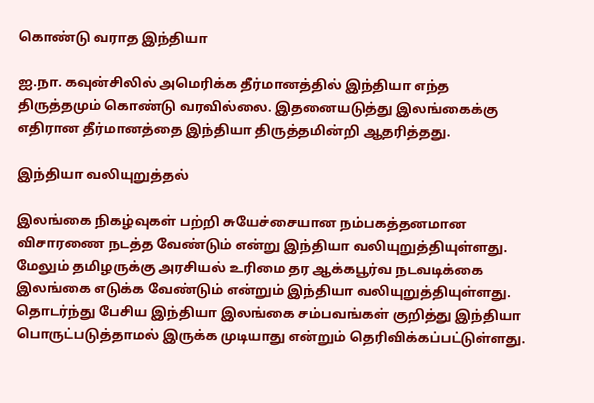கொண்டு வராத இந்தியா

ஐ.நா. கவுன்சிலில் அமெரிக்க தீர்மானத்தில் இந்தியா எந்த திருத்தமும் கொண்டு வரவில்லை. இதனையடுத்து இலங்கைக்கு எதிரான தீர்மானத்தை இந்தியா திருத்தமின்றி ஆதரித்தது.

இந்தியா வலியுறுத்தல்

இலங்கை நிகழ்வுகள் பற்றி சுயேச்சையான நம்பகத்தனமான விசாரணை நடத்த வேண்டும் என்று இந்தியா வலியுறுத்தியுள்ளது. மேலும் தமிழருக்கு அரசியல் உரிமை தர ஆக்கபூர்வ நடவடிக்கை இலங்கை எடுக்க வேண்டும் என்றும் இந்தியா வலியுறுத்தியுள்ளது. தொடர்ந்து பேசிய இந்தியா இலங்கை சம்பவங்கள் குறித்து இந்தியா பொருட்படுத்தாமல் இருக்க முடியாது என்றும் தெரிவிக்கப்பட்டுள்ளது.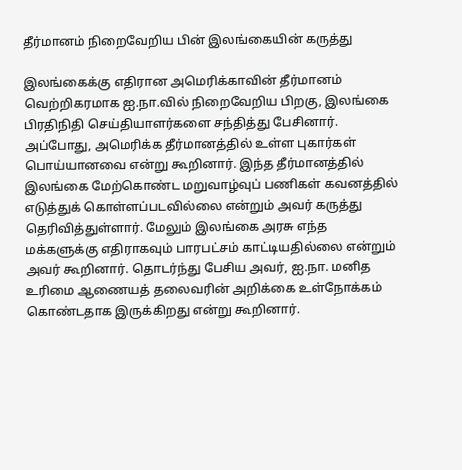தீர்மானம் நிறைவேறிய பின் இலங்கையின் கருத்து

இலங்கைக்கு எதிரான அமெரிக்காவின் தீர்மானம் வெற்றிகரமாக ஐ.நா.வில் நிறைவேறிய பிறகு, இலங்கை பிரதிநிதி செய்தியாளர்களை சந்தித்து பேசினார். அப்போது, அமெரிக்க தீர்மானத்தில் உள்ள புகார்கள் பொய்யானவை என்று கூறினார். இந்த தீர்மானத்தில் இலங்கை மேற்கொண்ட மறுவாழ்வுப் பணிகள் கவனத்தில் எடுத்துக் கொள்ளப்படவில்லை என்றும் அவர் கருத்து தெரிவித்துள்ளார். மேலும் இலங்கை அரசு எந்த மக்களுக்கு எதிராகவும் பாரபட்சம் காட்டியதில்லை என்றும் அவர் கூறினார். தொடர்ந்து பேசிய அவர், ஐ.நா. மனித உரிமை ஆணையத் தலைவரின் அறிக்கை உள்நோக்கம் கொண்டதாக இருக்கிறது என்று கூறினார்.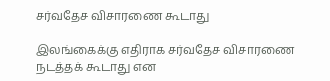சர்வதேச விசாரணை கூடாது

இலங்கைக்கு எதிராக சர்வதேச விசாரணை நடத்தக் கூடாது என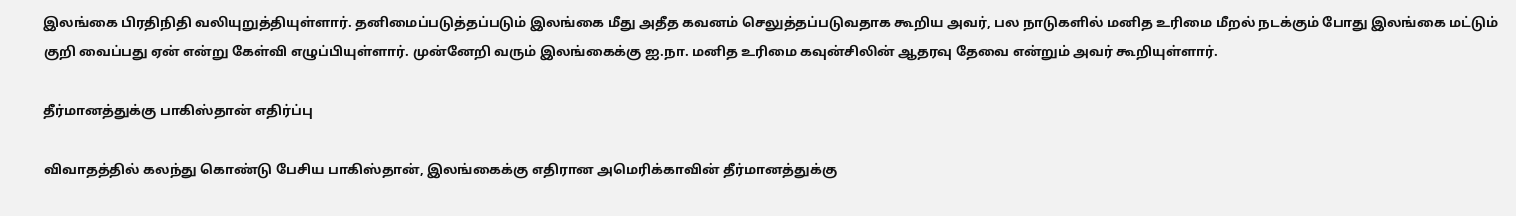இலங்கை பிரதிநிதி வலியுறுத்தியுள்ளார். தனிமைப்படுத்தப்படும் இலங்கை மீது அதீத கவனம் செலுத்தப்படுவதாக கூறிய அவர், பல நாடுகளில் மனித உரிமை மீறல் நடக்கும் போது இலங்கை மட்டும் குறி வைப்பது ஏன் என்று கேள்வி எழுப்பியுள்ளார். முன்னேறி வரும் இலங்கைக்கு ஐ.நா. மனித உரிமை கவுன்சிலின் ஆதரவு தேவை என்றும் அவர் கூறியுள்ளார்.

தீர்மானத்துக்கு பாகிஸ்தான் எதிர்ப்பு

விவாதத்தில் கலந்து கொண்டு பேசிய பாகிஸ்தான், இலங்கைக்கு எதிரான அமெரிக்காவின் தீர்மானத்துக்கு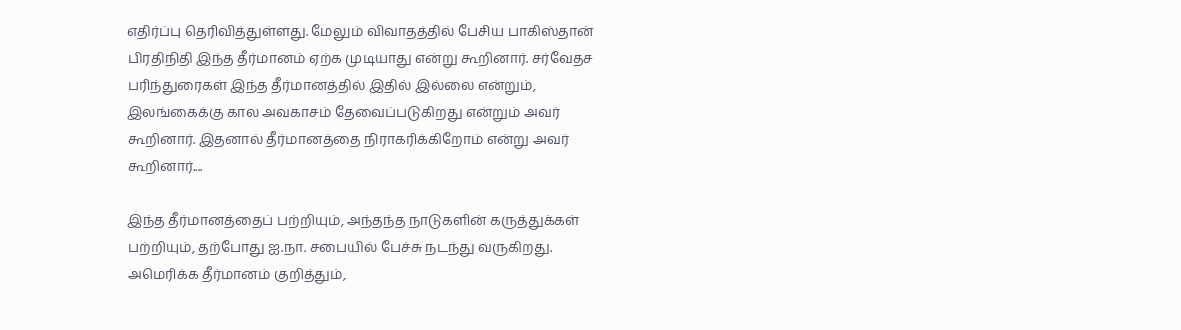எதிர்ப்பு தெரிவித்துள்ளது. மேலும் விவாதத்தில் பேசிய பாகிஸ்தான் பிரதிநிதி இந்த தீர்மானம் ஏற்க முடியாது என்று கூறினார். சர்வேதச பரிந்துரைகள் இந்த தீர்மானத்தில் இதில் இல்லை என்றும், இலங்கைக்கு கால அவகாசம் தேவைப்படுகிறது என்றும் அவர் கூறினார். இதனால் தீர்மானத்தை நிராகரிக்கிறோம் என்று அவர் கூறினார்....

இந்த தீர்மானத்தைப் பற்றியும், அந்தந்த நாடுகளின் கருத்துக்கள் பற்றியும், த‌ற்போது ஐ.நா. சபையில் பேச்சு நடந்து வருகிறது. அமெரிக்க தீர்மானம் குறித்தும்,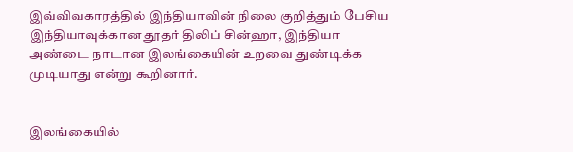இவ்விவகாரத்தில் இந்தியாவின் நிலை குறித்தும் பேசிய இந்தியாவுக்கான தூதர் திலிப் சின்ஹா, இந்தியா அண்டை நாடான இலங்கையின் உறவை துண்டிக்க முடியாது என்று கூறினார்.


இலங்கையில்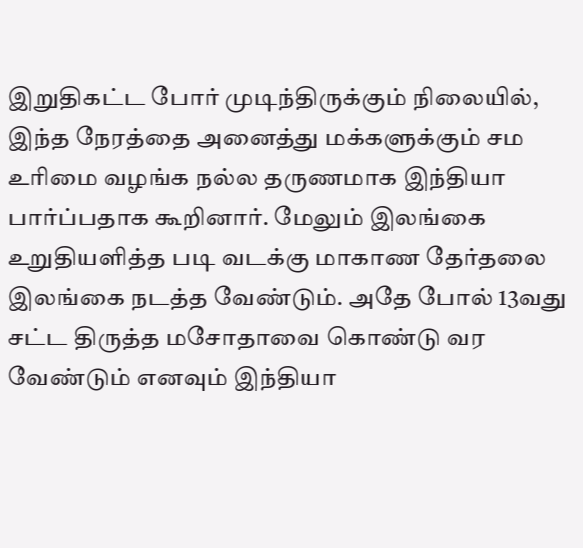இறுதிகட்ட போர் முடிந்திருக்கும் நிலையில், இந்த நேரத்தை அனைத்து மக்களுக்கும் சம உரிமை வழங்க நல்ல தருணமாக இந்தியா பார்ப்பதாக கூறினார். மேலும் இலங்கை உறுதியளித்த படி வடக்கு மாகாண தேர்தலை இலங்கை நடத்த வேண்டும். அதே போல் 13வது சட்ட திருத்த மசோதாவை கொண்டு வர வேண்டும் எனவும் இந்தியா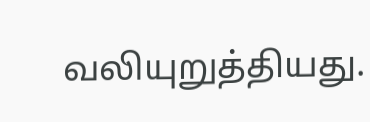வலியுறுத்தியது.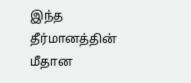இந்த தீர்மானத்தின் மீதான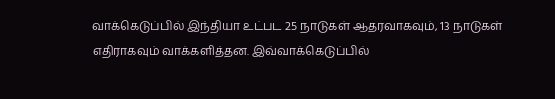வாக்கெடுப்பில் இ‌ந்‌தியா உ‌ட்பட 25 நாடுகள் ஆதரவாகவும், 13 நாடுகள் எதிராகவு‌ம் வாக்களித்தன. இவ்வாக்கெடுப்பில்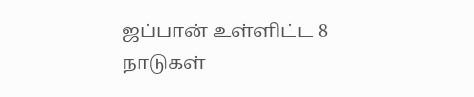ஜ‌ப்பா‌ன் உ‌ள்‌ளி‌ட்ட 8 நாடுகள்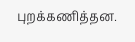புற‌க்க‌ணி‌த்தன.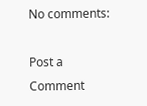No comments:

Post a Comment